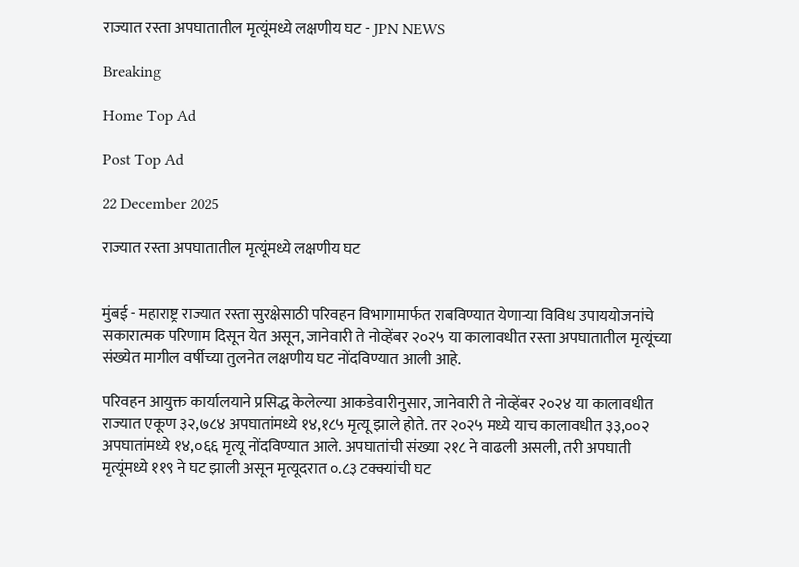राज्यात रस्ता अपघातातील मृत्यूंमध्ये लक्षणीय घट - JPN NEWS

Breaking

Home Top Ad

Post Top Ad

22 December 2025

राज्यात रस्ता अपघातातील मृत्यूंमध्ये लक्षणीय घट


मुंबई - महाराष्ट्र राज्यात रस्ता सुरक्षेसाठी परिवहन विभागामार्फत राबविण्यात येणाऱ्या विविध उपाययोजनांचे सकारात्मक परिणाम दिसून येत असून, जानेवारी ते नोव्हेंबर २०२५ या कालावधीत रस्ता अपघातातील मृत्यूंच्या संख्येत मागील वर्षीच्या तुलनेत लक्षणीय घट नोंदविण्यात आली आहे.

परिवहन आयुक्त कार्यालयाने प्रसिद्ध केलेल्या आकडेवारीनुसार, जानेवारी ते नोव्हेंबर २०२४ या कालावधीत राज्यात एकूण ३२,७८४ अपघातांमध्ये १४,१८५ मृत्यू झाले होते. तर २०२५ मध्ये याच कालावधीत ३३,००२ अपघातांमध्ये १४,०६६ मृत्यू नोंदविण्यात आले. अपघातांची संख्या २१८ ने वाढली असली, तरी अपघाती मृत्यूंमध्ये ११९ ने घट झाली असून मृत्यूदरात ०.८३ टक्क्यांची घट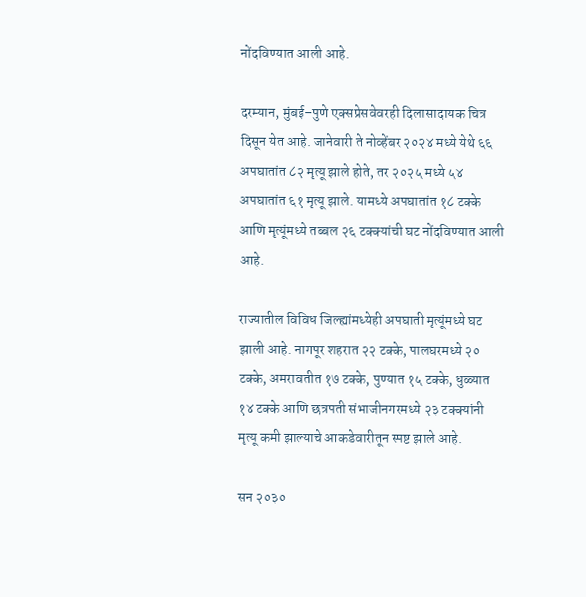नोंदविण्यात आली आहे.

दरम्यान, मुंबई–पुणे एक्सप्रेसवेवरही दिलासादायक चित्र दिसून येत आहे. जानेवारी ते नोव्हेंबर २०२४ मध्ये येथे ६६ अपघातांत ८२ मृत्यू झाले होते, तर २०२५ मध्ये ५४ अपघातांत ६१ मृत्यू झाले. यामध्ये अपघातांत १८ टक्के आणि मृत्यूंमध्ये तब्बल २६ टक्क्यांची घट नोंदविण्यात आली आहे.

राज्यातील विविध जिल्ह्यांमध्येही अपघाती मृत्यूंमध्ये घट झाली आहे. नागपूर शहरात २२ टक्के, पालघरमध्ये २० टक्के, अमरावतीत १७ टक्के, पुण्यात १५ टक्के, धुळ्यात १४ टक्के आणि छत्रपती संभाजीनगरमध्ये २३ टक्क्यांनी मृत्यू कमी झाल्याचे आकडेवारीतून स्पष्ट झाले आहे.

सन २०३०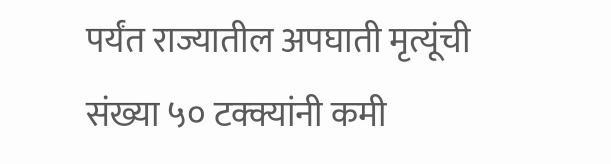पर्यंत राज्यातील अपघाती मृत्यूंची संख्या ५० टक्क्यांनी कमी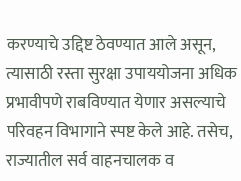करण्याचे उद्दिष्ट ठेवण्यात आले असून, त्यासाठी रस्ता सुरक्षा उपाययोजना अधिक प्रभावीपणे राबविण्यात येणार असल्याचे परिवहन विभागाने स्पष्ट केले आहे. तसेच, राज्यातील सर्व वाहनचालक व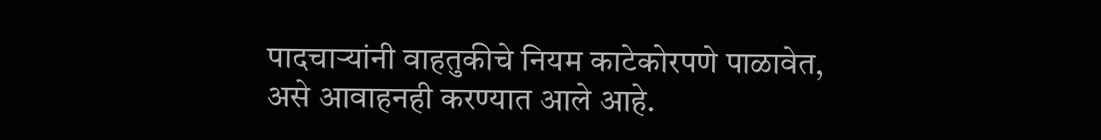पादचाऱ्यांनी वाहतुकीचे नियम काटेकोरपणे पाळावेत, असे आवाहनही करण्यात आले आहे.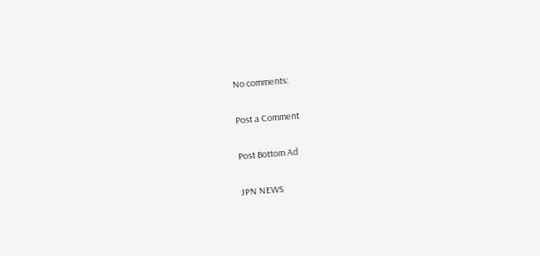No comments:

Post a Comment

Post Bottom Ad

JPN NEWS